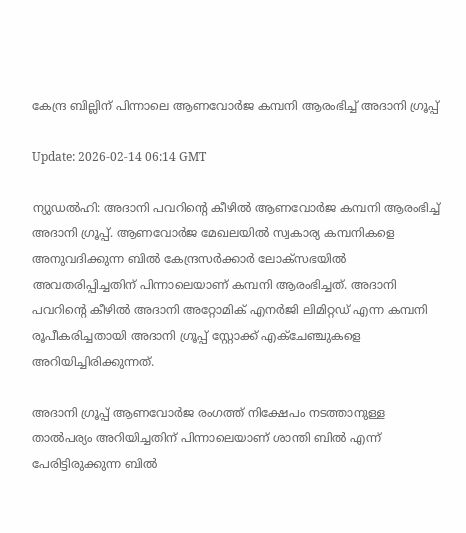കേന്ദ്ര ബില്ലിന് പിന്നാലെ ആണവോര്‍ജ കമ്പനി ആരംഭിച്ച് അദാനി ഗ്രൂപ്പ്

Update: 2026-02-14 06:14 GMT

ന്യുഡല്‍ഹി: അദാനി പവറിന്റെ കീഴില്‍ ആണവോര്‍ജ കമ്പനി ആരംഭിച്ച് അദാനി ഗ്രൂപ്പ്. ആണവോര്‍ജ മേഖലയില്‍ സ്വകാര്യ കമ്പനികളെ അനുവദിക്കുന്ന ബില്‍ കേന്ദ്രസര്‍ക്കാര്‍ ലോക്സഭയില്‍ അവതരിപ്പിച്ചതിന് പിന്നാലെയാണ് കമ്പനി ആരംഭിച്ചത്. അദാനി പവറിന്റെ കീഴില്‍ അദാനി അറ്റോമിക് എനര്‍ജി ലിമിറ്റഡ് എന്ന കമ്പനി രൂപീകരിച്ചതായി അദാനി ഗ്രൂപ്പ് സ്റ്റോക്ക് എക്ചേഞ്ചുകളെ അറിയിച്ചിരിക്കുന്നത്.

അദാനി ഗ്രൂപ്പ് ആണവോര്‍ജ രംഗത്ത് നിക്ഷേപം നടത്താനുള്ള താല്‍പര്യം അറിയിച്ചതിന് പിന്നാലെയാണ് ശാന്തി ബില്‍ എന്ന് പേരിട്ടിരുക്കുന്ന ബില്‍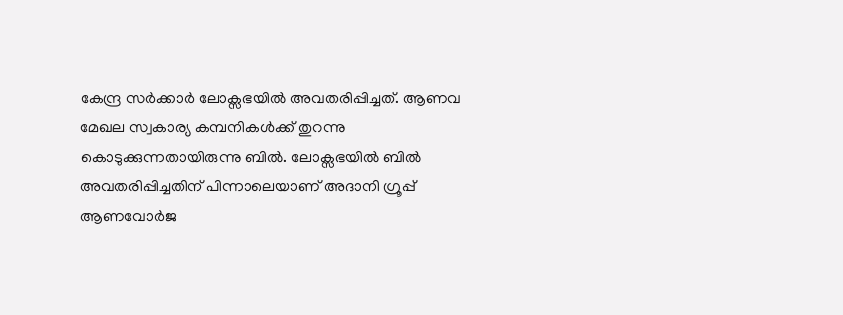കേന്ദ്ര സര്‍ക്കാര്‍ ലോക്സഭയില്‍ അവതരിപ്പിച്ചത്. ആണവ മേഖല സ്വകാര്യ കമ്പനികള്‍ക്ക് തുറന്നു കൊടുക്കുന്നതായിരുന്നു ബില്‍. ലോക്സഭയില്‍ ബില്‍ അവതരിപ്പിച്ചതിന് പിന്നാലെയാണ് അദാനി ഗ്രൂപ്പ് ആണവോര്‍ജ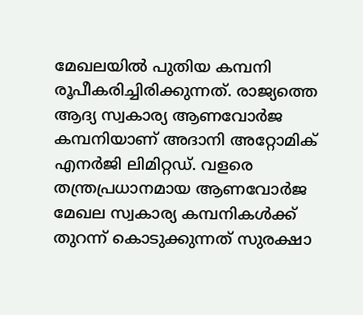മേഖലയില്‍ പുതിയ കമ്പനി രൂപീകരിച്ചിരിക്കുന്നത്. രാജ്യത്തെ ആദ്യ സ്വകാര്യ ആണവോര്‍ജ കമ്പനിയാണ് അദാനി അറ്റോമിക് എനര്‍ജി ലിമിറ്റഡ്. വളരെ തന്ത്രപ്രധാനമായ ആണവോര്‍ജ മേഖല സ്വകാര്യ കമ്പനികള്‍ക്ക് തുറന്ന് കൊടുക്കുന്നത് സുരക്ഷാ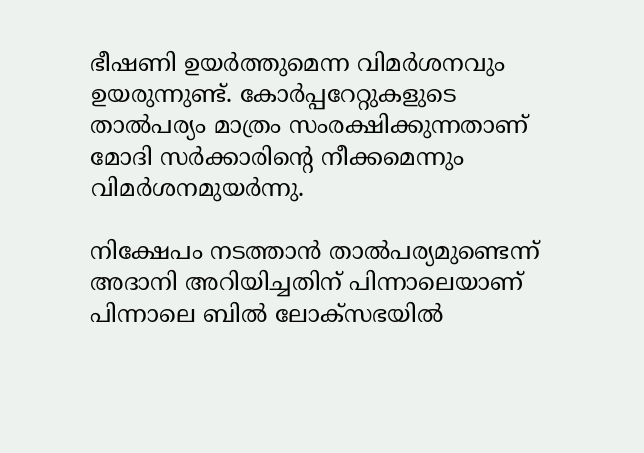ഭീഷണി ഉയര്‍ത്തുമെന്ന വിമര്‍ശനവും ഉയരുന്നുണ്ട്. കോര്‍പ്പറേറ്റുകളുടെ താല്‍പര്യം മാത്രം സംരക്ഷിക്കുന്നതാണ് മോദി സര്‍ക്കാരിന്റെ നീക്കമെന്നും വിമര്‍ശനമുയര്‍ന്നു.

നിക്ഷേപം നടത്താന്‍ താല്‍പര്യമുണ്ടെന്ന് അദാനി അറിയിച്ചതിന് പിന്നാലെയാണ് പിന്നാലെ ബില്‍ ലോക്സഭയില്‍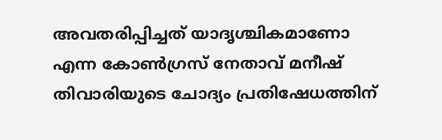അവതരിപ്പിച്ചത് യാദൃശ്ചികമാണോ എന്ന കോണ്‍ഗ്രസ് നേതാവ് മനീഷ് തിവാരിയുടെ ചോദ്യം പ്രതിഷേധത്തിന്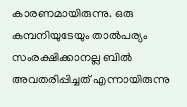കാരണമായിരുന്നു. ഒരു കമ്പനിയുടേയും താല്‍പര്യം സംരക്ഷിക്കാനല്ല ബില്‍ അവതരിപ്പിച്ചത് എന്നായിരുന്നു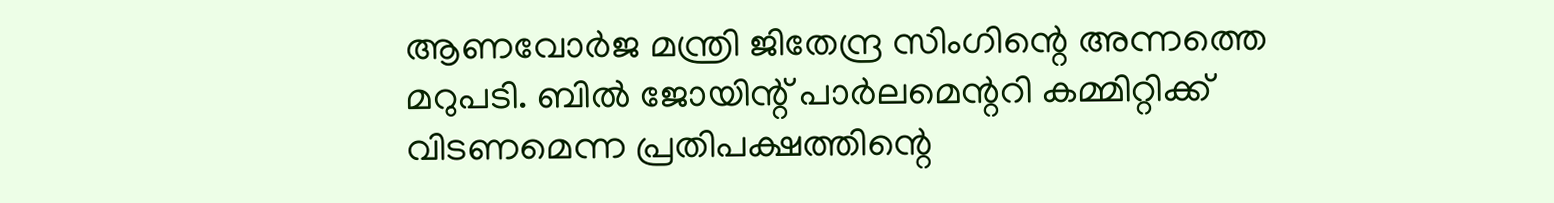ആണവോര്‍ജ മന്ത്രി ജിതേന്ദ്ര സിംഗിന്റെ അന്നത്തെ മറുപടി. ബില്‍ ജോയിന്റ് പാര്‍ലമെന്ററി കമ്മിറ്റിക്ക് വിടണമെന്ന പ്രതിപക്ഷത്തിന്റെ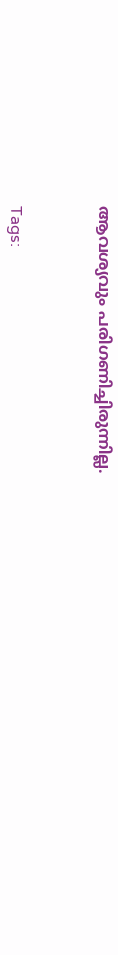ആവശ്യവും പരിഗണിച്ചിരുന്നില്ല.



Tags: